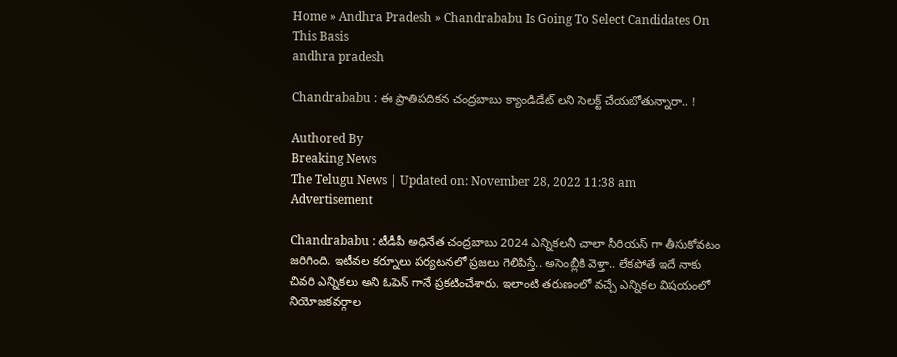Home » Andhra Pradesh » Chandrababu Is Going To Select Candidates On This Basis
andhra pradesh

Chandrababu : ఈ ప్రాతిపదికన చంద్రబాబు క్యాండిడేట్ లని సెలక్ట్ చేయబోతున్నారా.. !

Authored By
Breaking News
The Telugu News | Updated on: November 28, 2022 11:38 am
Advertisement

Chandrababu : టీడీపీ అధినేత చంద్రబాబు 2024 ఎన్నికలనీ చాలా సీరియస్ గా తీసుకోవటం జరిగింది. ఇటీవల కర్నూలు పర్యటనలో ప్రజలు గెలిపిస్తే.. అసెంబ్లీకి వెళ్తా.. లేకపోతే ఇదే నాకు చివరి ఎన్నికలు అని ఓపెన్ గానే ప్రకటించేశారు. ఇలాంటి తరుణంలో వచ్చే ఎన్నికల విషయంలో నియోజకవర్గాల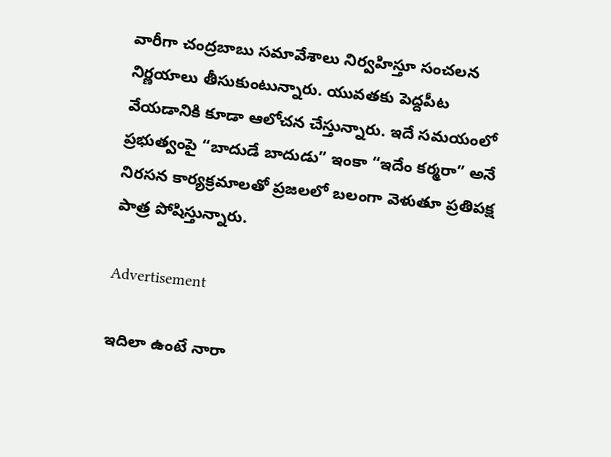వారీగా చంద్రబాబు సమావేశాలు నిర్వహిస్తూ సంచలన నిర్ణయాలు తీసుకుంటున్నారు. యువతకు పెద్దపీట వేయడానికి కూడా ఆలోచన చేస్తున్నారు. ఇదే సమయంలో ప్రభుత్వంపై “బాదుడే బాదుడు” ఇంకా “ఇదేం కర్మరా” అనే నిరసన కార్యక్రమాలతో ప్రజలలో బలంగా వెళుతూ ప్రతిపక్ష పాత్ర పోషిస్తున్నారు.

Advertisement

ఇదిలా ఉంటే నారా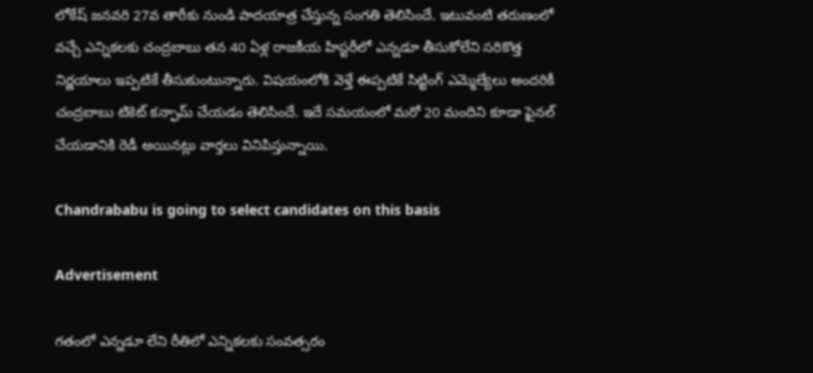లోకేష్ జనవరి 27వ తారీకు నుండి పాదయాత్ర చేస్తున్న సంగతి తెలిసిందే. ఇటువంటి తరుణంలో వచ్చే ఎన్నికలకు చంద్రబాబు తన 40 ఏళ్ల రాజకీయ హిస్టరీలో ఎన్నడూ తీసుకోలేని సరికొత్త నిర్ణయాలు ఇప్పటికే తీసుకుంటున్నారు. విషయంలోకి వెళ్తే ఈప్పటికే సిట్టింగ్ ఎమ్మెల్యేలు అందరికీ చంద్రబాబు టికెట్ కన్ఫామ్ చేయడం తెలిసిందే. ఇదే సమయంలో మరో 20 మందిని కూడా ఫైనల్ చేయడానికి రెడీ అయినట్లు వార్తలు వినిపిస్తున్నాయి.

Chandrababu is going to select candidates on this basis

Advertisement

గతంలో ఎన్నడూ లేని రీతిలో ఎన్నికలకు సంవత్సరం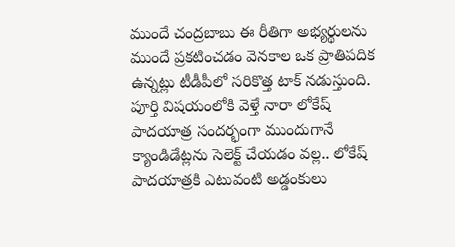ముందే చంద్రబాబు ఈ రీతిగా అభ్యర్థులను ముందే ప్రకటించడం వెనకాల ఒక ప్రాతిపదిక ఉన్నట్లు టీడీపీలో సరికొత్త టాక్ నడుస్తుంది. పూర్తి విషయంలోకి వెళ్తే నారా లోకేష్ పాదయాత్ర సందర్భంగా ముందుగానే క్యాండిడేట్లను సెలెక్ట్ చేయడం వల్ల.. లోకేష్ పాదయాత్రకి ఎటువంటి అడ్డంకులు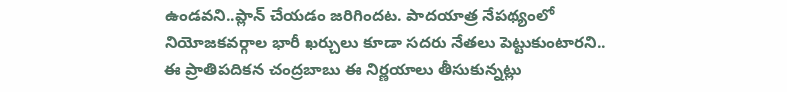ఉండవని..ప్లాన్ చేయడం జరిగిందట. పాదయాత్ర నేపథ్యంలో నియోజకవర్గాల భారీ ఖర్చులు కూడా సదరు నేతలు పెట్టుకుంటారని.. ఈ ప్రాతిపదికన చంద్రబాబు ఈ నిర్ణయాలు తీసుకున్నట్లు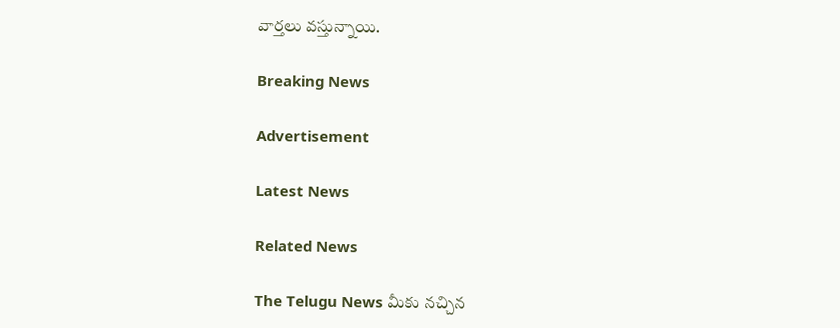వార్తలు వస్తున్నాయి.

Breaking News

Advertisement

Latest News

Related News

The Telugu News మీకు నచ్చిన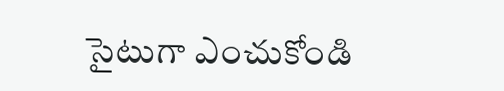సైటుగా ఎంచుకోండి